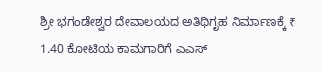ಶ್ರೀ ಭಗಂಡೇಶ್ವರ ದೇವಾಲಯದ ಅತಿಥಿಗೃಹ ನಿರ್ಮಾಣಕ್ಕೆ ₹ 1.40 ಕೋಟಿಯ ಕಾಮಗಾರಿಗೆ ಎ‌‌ಎಸ್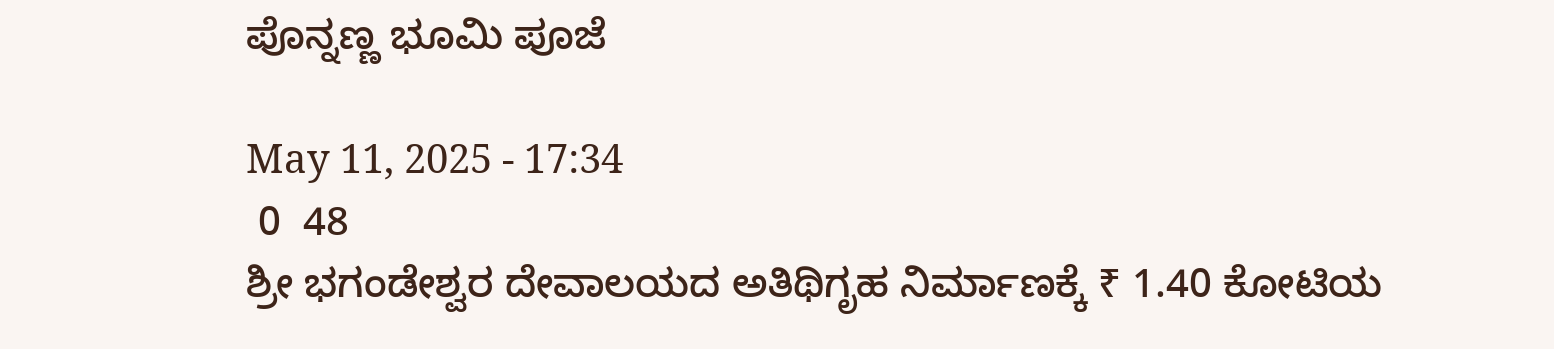ಪೊನ್ನಣ್ಣ ಭೂಮಿ ಪೂಜೆ

May 11, 2025 - 17:34
 0  48
ಶ್ರೀ ಭಗಂಡೇಶ್ವರ ದೇವಾಲಯದ ಅತಿಥಿಗೃಹ ನಿರ್ಮಾಣಕ್ಕೆ ₹ 1.40 ಕೋಟಿಯ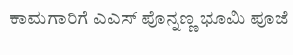ಕಾಮಗಾರಿಗೆ ಎ‌‌ಎಸ್ ಪೊನ್ನಣ್ಣ ಭೂಮಿ ಪೂಜೆ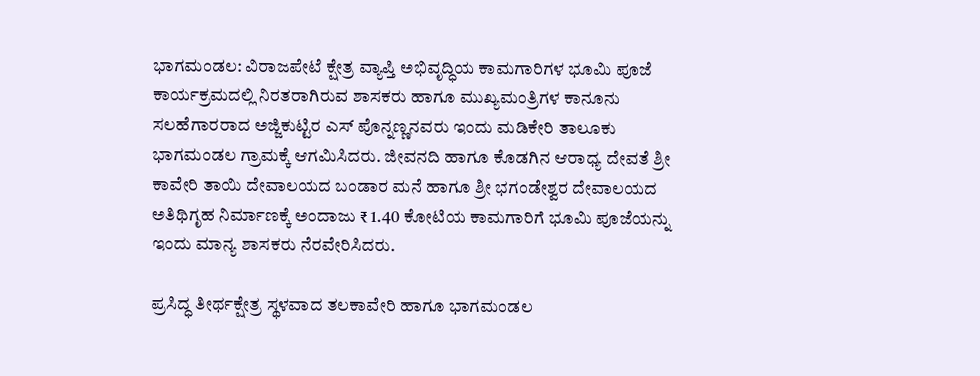ಭಾಗಮಂಡಲ: ವಿರಾಜಪೇಟೆ ಕ್ಷೇತ್ರ ವ್ಯಾಪ್ತಿ ಅಭಿವೃದ್ಧಿಯ ಕಾಮಗಾರಿಗಳ ಭೂಮಿ ಪೂಜೆ ಕಾರ್ಯಕ್ರಮದಲ್ಲಿ ನಿರತರಾಗಿರುವ ಶಾಸಕರು ಹಾಗೂ ಮುಖ್ಯಮಂತ್ರಿಗಳ ಕಾನೂನು ಸಲಹೆಗಾರರಾದ ಅಜ್ಜಿಕುಟ್ಟಿರ ಎಸ್ ಪೊನ್ನಣ್ಣನವರು ಇಂದು ಮಡಿಕೇರಿ ತಾಲೂಕು ಭಾಗಮಂಡಲ ಗ್ರಾಮಕ್ಕೆ ಆಗಮಿಸಿದರು. ಜೀವನದಿ ಹಾಗೂ ಕೊಡಗಿನ ಆರಾಧ್ಯ ದೇವತೆ ಶ್ರೀ ಕಾವೇರಿ ತಾಯಿ ದೇವಾಲಯದ ಬಂಡಾರ ಮನೆ ಹಾಗೂ ಶ್ರೀ ಭಗಂಡೇಶ್ವರ ದೇವಾಲಯದ ಅತಿಥಿಗೃಹ ನಿರ್ಮಾಣಕ್ಕೆ ಅಂದಾಜು ₹ 1.40 ಕೋಟಿಯ ಕಾಮಗಾರಿಗೆ ಭೂಮಿ ಪೂಜೆಯನ್ನು ಇಂದು ಮಾನ್ಯ ಶಾಸಕರು ನೆರವೇರಿಸಿದರು.

ಪ್ರಸಿದ್ಧ ತೀರ್ಥಕ್ಷೇತ್ರ ಸ್ಥಳವಾದ ತಲಕಾವೇರಿ ಹಾಗೂ ಭಾಗಮಂಡಲ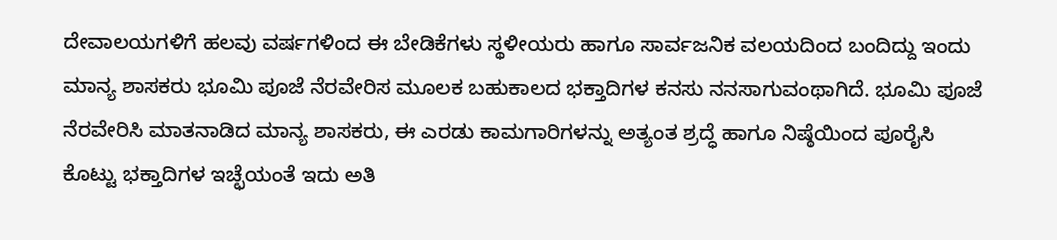ದೇವಾಲಯಗಳಿಗೆ ಹಲವು ವರ್ಷಗಳಿಂದ ಈ ಬೇಡಿಕೆಗಳು ಸ್ಥಳೀಯರು ಹಾಗೂ ಸಾರ್ವಜನಿಕ ವಲಯದಿಂದ ಬಂದಿದ್ದು ಇಂದು ಮಾನ್ಯ ಶಾಸಕರು ಭೂಮಿ ಪೂಜೆ ನೆರವೇರಿಸ ಮೂಲಕ ಬಹುಕಾಲದ ಭಕ್ತಾದಿಗಳ ಕನಸು ನನಸಾಗುವಂಥಾಗಿದೆ. ಭೂಮಿ ಪೂಜೆ ನೆರವೇರಿಸಿ ಮಾತನಾಡಿದ ಮಾನ್ಯ ಶಾಸಕರು, ಈ ಎರಡು ಕಾಮಗಾರಿಗಳನ್ನು ಅತ್ಯಂತ ಶ್ರದ್ಧೆ ಹಾಗೂ ನಿಷ್ಠೆಯಿಂದ ಪೂರೈಸಿ ಕೊಟ್ಟು ಭಕ್ತಾದಿಗಳ ಇಚ್ಛೆಯಂತೆ ಇದು ಅತಿ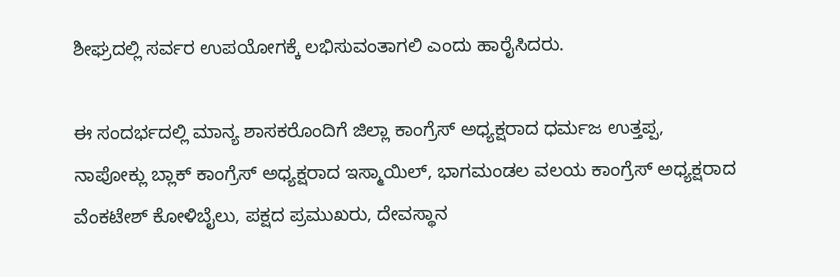ಶೀಘ್ರದಲ್ಲಿ ಸರ್ವರ ಉಪಯೋಗಕ್ಕೆ ಲಭಿಸುವಂತಾಗಲಿ ಎಂದು ಹಾರೈಸಿದರು.

ಈ ಸಂದರ್ಭದಲ್ಲಿ ಮಾನ್ಯ ಶಾಸಕರೊಂದಿಗೆ ಜಿಲ್ಲಾ ಕಾಂಗ್ರೆಸ್ ಅಧ್ಯಕ್ಷರಾದ ಧರ್ಮಜ ಉತ್ತಪ್ಪ, ನಾಪೋಕ್ಲು ಬ್ಲಾಕ್ ಕಾಂಗ್ರೆಸ್ ಅಧ್ಯಕ್ಷರಾದ ಇಸ್ಮಾಯಿಲ್, ಭಾಗಮಂಡಲ ವಲಯ ಕಾಂಗ್ರೆಸ್ ಅಧ್ಯಕ್ಷರಾದ ವೆಂಕಟೇಶ್ ಕೋಳಿಬೈಲು, ಪಕ್ಷದ ಪ್ರಮುಖರು, ದೇವಸ್ಥಾನ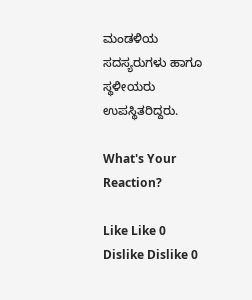ಮಂಡಳಿಯ ಸದಸ್ಯರುಗಳು ಹಾಗೂ ಸ್ಥಳೀಯರು ಉಪಸ್ಥಿತರಿದ್ದರು.

What's Your Reaction?

Like Like 0
Dislike Dislike 0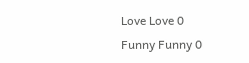Love Love 0
Funny Funny 0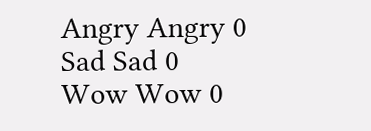Angry Angry 0
Sad Sad 0
Wow Wow 0